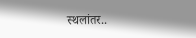स्थलांतर..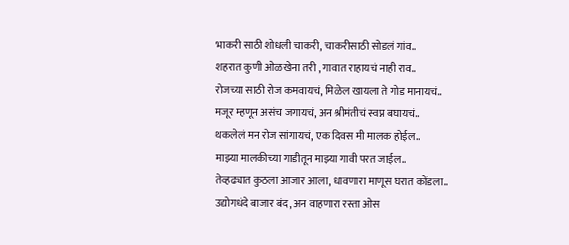भाकरी साठी शोधली चाकरी, चाकरीसाठी सोडलं गांव..
शहरात कुणी ओळखेना तरी , गावात राहायचं नाही राव..
रोजच्या साठी रोज कमवायचं, मिळेल खायला ते गोड मानायचं..
मजूर म्हणून असंच जगायचं, अन श्रीमंतीचं स्वप्न बघायचं..
थकलेलं मन रोज सांगायचं, एक दिवस मी मालक होईल..
माझ्या मालकीच्या गाडीतून माझ्या गावी परत जाईल..
तेव्हढ्यात कुठला आजार आला, धावणारा माणूस घरात कोंडला..
उद्योगधंदे बाजार बंद, अन वाहणारा रस्ता ओस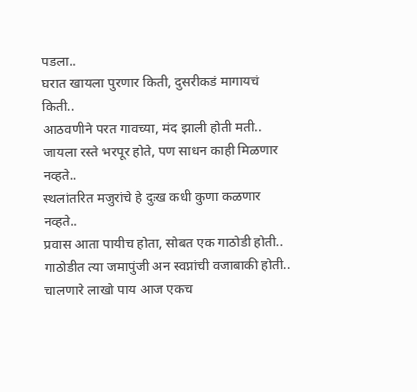पडला..
घरात खायला पुरणार किती, दुसरीकडं मागायचं किती..
आठवणीने परत गावच्या, मंद झाली होती मती..
जायला रस्ते भरपूर होते, पण साधन काही मिळणार नव्हते..
स्थलांतरित मजुरांचे हे दुःख कधी कुणा कळणार नव्हते..
प्रवास आता पायीच होता, सोबत एक गाठोडी होती..
गाठोडीत त्या जमापुंजी अन स्वप्नांची वजाबाकी होती..
चालणारे लाखो पाय आज एकच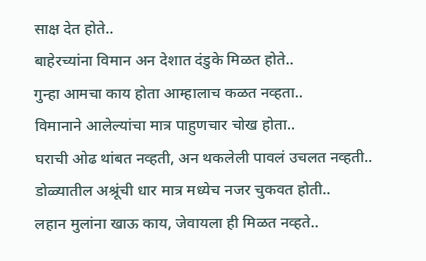साक्ष देत होते..
बाहेरच्यांना विमान अन देशात दंडुके मिळत होते..
गुन्हा आमचा काय होता आम्हालाच कळत नव्हता..
विमानाने आलेल्यांचा मात्र पाहुणचार चोख होता..
घराची ओढ थांबत नव्हती, अन थकलेली पावलं उचलत नव्हती..
डोळ्यातील अश्रूंची धार मात्र मध्येच नजर चुकवत होती..
लहान मुलांना खाऊ काय, जेवायला ही मिळत नव्हते..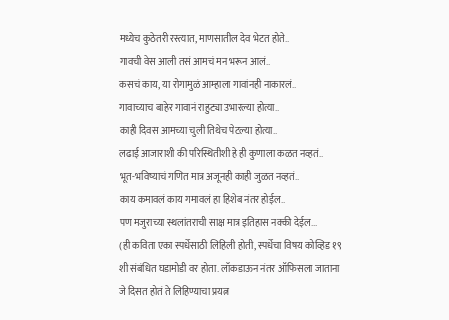मध्येच कुठेतरी रस्त्यात, माणसातील देव भेटत होते..
गावची वेस आली तसं आमचं मन भरून आलं..
कसचं काय, या रोगामुळं आम्हाला गावांनही नाकारलं..
गावाच्याच बाहेर गावानं राहुट्या उभारल्या होत्या..
काही दिवस आमच्या चुली तिथेच पेटल्या होत्या..
लढाई आजाराशी की परिस्थितीशी हे ही कुणाला कळत नव्हतं..
भूत-भविष्याचं गणित मात्र अजूनही काही जुळत नव्हतं..
काय कमावलं काय गमावलं हा हिशेब नंतर होईल..
पण मजुराच्या स्थलांतराची साक्ष मात्र इतिहास नक्की देईल...
(ही कविता एका स्पर्धेसाठी लिहिली होती, स्पर्धेचा विषय कोव्हिड १९ शी संबंधित घडामोडी वर होता. लॉकडाऊन नंतर ऑफिसला जाताना जे दिसत होतं ते लिहिण्याचा प्रयत्न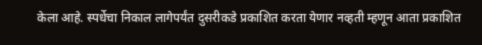केला आहे. स्पर्धेचा निकाल लागेपर्यंत दुसरीकडे प्रकाशित करता येणार नव्हती म्हणून आता प्रकाशित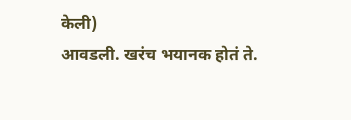केली)
आवडली. खरंच भयानक होतं ते.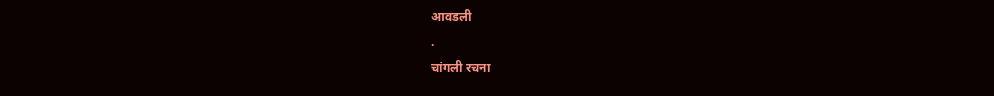आवडली
.
चांगली रचना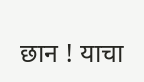छान ! याचा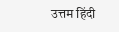उत्तम हिंदी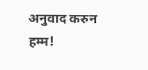अनुवाद करुन
हम्म!